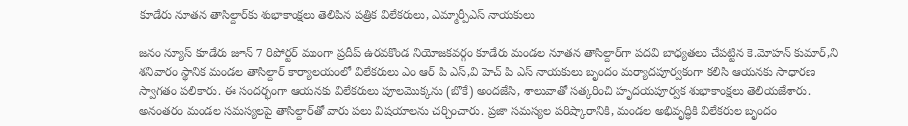కూడేరు నూతన తాసిల్దార్‌కు శుభాకాంక్షలు తెలిపిన పత్రిక విలేకరులు, ఎమ్మార్పీఎస్ నాయకులు

జనం న్యూస్ కూడేరు జూన్ 7 రిపోర్టర్ ముంగా ప్రదీప్ ఉరవకొండ నియోజకవర్గం కూడేరు మండల నూతన తాసిల్దార్‌గా పదవి బాధ్యతలు చేపట్టిన కె.మోహన్ కుమార్,ని శనివారం స్థానిక మండల తాసిల్దార్ కార్యాలయంలో విలేకరులు ఎం ఆర్ పి ఎస్,వి హెచ్ పి ఎస్ నాయకులు బృందం మర్యాదపూర్వకంగా కలిసి ఆయనకు సాధారణ స్వాగతం పలికారు. ఈ సందర్భంగా ఆయనకు విలేకరులు పూలమొక్కను (బొకే) అందజేసి, శాలువాతో సత్కరించి హృదయపూర్వక శుభాకాంక్షలు తెలియజేశారు. అనంతరం మండల సమస్యలపై తాసిల్దార్‌తో వారు పలు విషయాలను చర్చించారు. ప్రజా సమస్యల పరిష్కారానికి, మండల అభివృద్ధికి విలేకరుల బృందం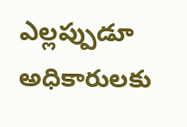ఎల్లప్పుడూ అధికారులకు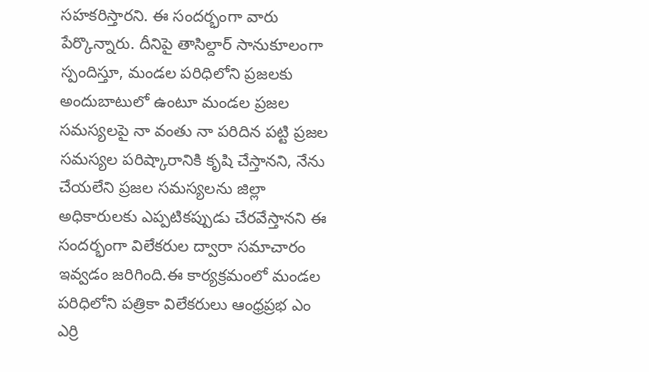సహకరిస్తారని. ఈ సందర్భంగా వారు పేర్కొన్నారు. దీనిపై తాసిల్దార్ సానుకూలంగా స్పందిస్తూ, మండల పరిధిలోని ప్రజలకు అందుబాటులో ఉంటూ మండల ప్రజల సమస్యలపై నా వంతు నా పరిదిన పట్టి ప్రజల సమస్యల పరిష్కారానికి కృషి చేస్తానని, నేను చేయలేని ప్రజల సమస్యలను జిల్లా అధికారులకు ఎప్పటికప్పుడు చేరవేస్తానని ఈ సందర్భంగా విలేకరుల ద్వారా సమాచారం ఇవ్వడం జరిగింది.ఈ కార్యక్రమంలో మండల పరిధిలోని పత్రికా విలేకరులు ఆంధ్రప్రభ ఎం ఎర్రి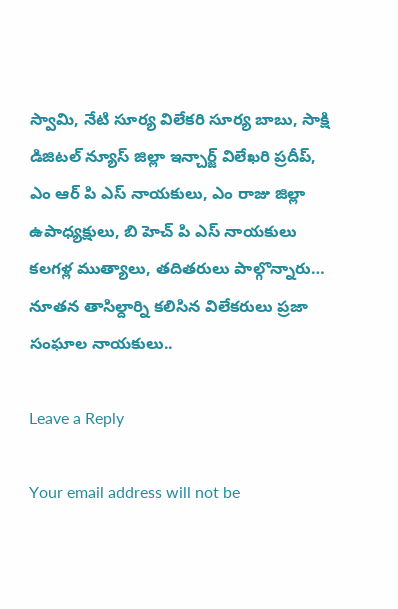స్వామి, నేటి సూర్య విలేకరి సూర్య బాబు, సాక్షి డిజిటల్ న్యూస్ జిల్లా ఇన్చార్జ్ విలేఖరి ప్రదీప్, ఎం ఆర్ పి ఎస్ నాయకులు, ఎం రాజు జిల్లా ఉపాధ్యక్షులు, బి హెచ్ పి ఎస్ నాయకులు కలగళ్ల ముత్యాలు, తదితరులు పాల్గొన్నారు… నూతన తాసిల్దార్ని కలిసిన విలేకరులు ప్రజా సంఘాల నాయకులు..

Leave a Reply

Your email address will not be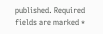published. Required fields are marked *